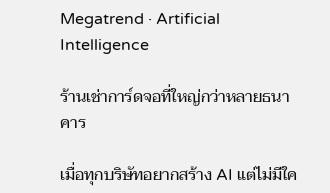Megatrend · Artificial Intelligence

ร้านเช่าการ์ดจอที่ใหญ่กว่าหลายธนาคาร

เมื่อทุกบริษัทอยากสร้าง AI แต่ไม่มีใค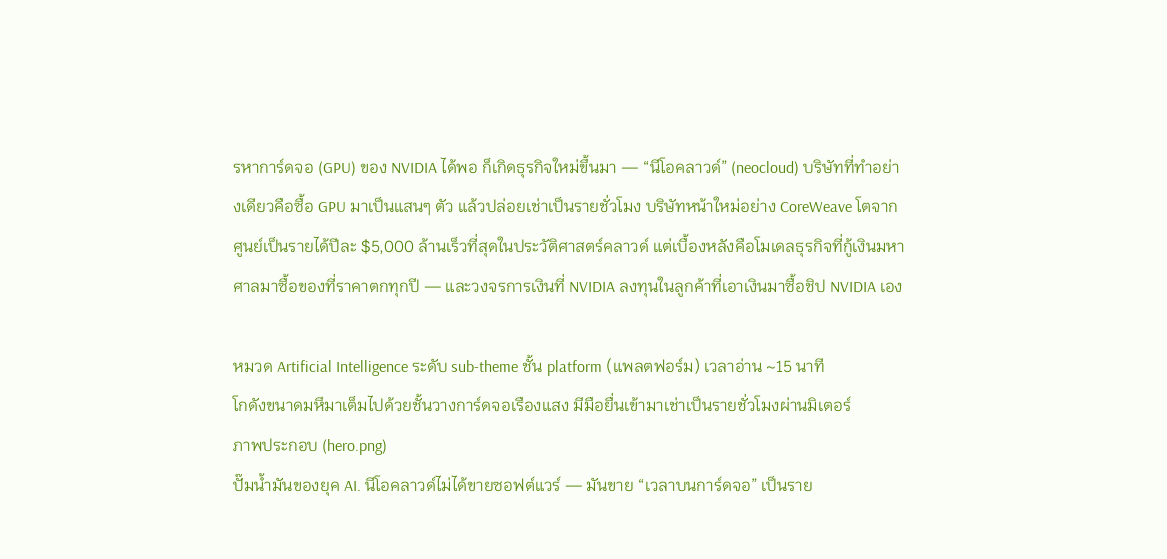รหาการ์ดจอ (GPU) ของ NVIDIA ได้พอ ก็เกิดธุรกิจใหม่ขึ้นมา — “นีโอคลาวด์” (neocloud) บริษัทที่ทำอย่างเดียวคือซื้อ GPU มาเป็นแสนๆ ตัว แล้วปล่อยเช่าเป็นรายชั่วโมง บริษัทหน้าใหม่อย่าง CoreWeave โตจากศูนย์เป็นรายได้ปีละ $5,000 ล้านเร็วที่สุดในประวัติศาสตร์คลาวด์ แต่เบื้องหลังคือโมเดลธุรกิจที่กู้เงินมหาศาลมาซื้อของที่ราคาตกทุกปี — และวงจรการเงินที่ NVIDIA ลงทุนในลูกค้าที่เอาเงินมาซื้อชิป NVIDIA เอง

หมวด Artificial Intelligence ระดับ sub-theme ชั้น platform (แพลตฟอร์ม) เวลาอ่าน ~15 นาที
โกดังขนาดมหึมาเต็มไปด้วยชั้นวางการ์ดจอเรืองแสง มีมือยื่นเข้ามาเช่าเป็นรายชั่วโมงผ่านมิเตอร์
ภาพประกอบ (hero.png)
ปั๊มน้ำมันของยุค AI. นีโอคลาวด์ไม่ได้ขายซอฟต์แวร์ — มันขาย “เวลาบนการ์ดจอ” เป็นราย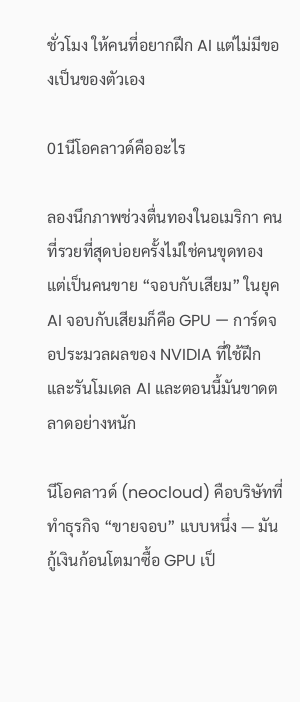ชั่วโมง ให้คนที่อยากฝึก AI แต่ไม่มีของเป็นของตัวเอง

01นีโอคลาวด์คืออะไร

ลองนึกภาพช่วงตื่นทองในอเมริกา คนที่รวยที่สุดบ่อยครั้งไม่ใช่คนขุดทอง แต่เป็นคนขาย “จอบกับเสียม” ในยุค AI จอบกับเสียมก็คือ GPU — การ์ดจอประมวลผลของ NVIDIA ที่ใช้ฝึกและรันโมเดล AI และตอนนี้มันขาดตลาดอย่างหนัก

นีโอคลาวด์ (neocloud) คือบริษัทที่ทำธุรกิจ “ขายจอบ” แบบหนึ่ง — มันกู้เงินก้อนโตมาซื้อ GPU เป็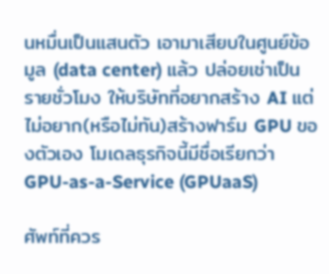นหมื่นเป็นแสนตัว เอามาเสียบในศูนย์ข้อมูล (data center) แล้ว ปล่อยเช่าเป็นรายชั่วโมง ให้บริษัทที่อยากสร้าง AI แต่ไม่อยาก(หรือไม่ทัน)สร้างฟาร์ม GPU ของตัวเอง โมเดลธุรกิจนี้มีชื่อเรียกว่า GPU-as-a-Service (GPUaaS)

ศัพท์ที่ควร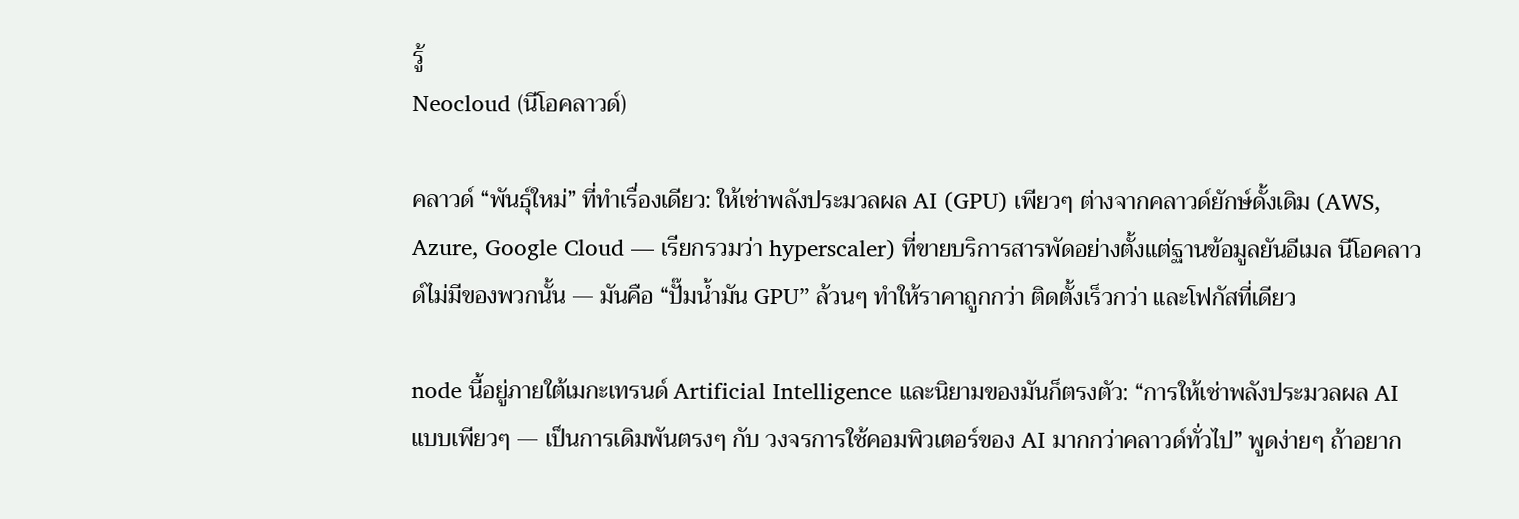รู้
Neocloud (นีโอคลาวด์)

คลาวด์ “พันธุ์ใหม่” ที่ทำเรื่องเดียว: ให้เช่าพลังประมวลผล AI (GPU) เพียวๆ ต่างจากคลาวด์ยักษ์ดั้งเดิม (AWS, Azure, Google Cloud — เรียกรวมว่า hyperscaler) ที่ขายบริการสารพัดอย่างตั้งแต่ฐานข้อมูลยันอีเมล นีโอคลาวด์ไม่มีของพวกนั้น — มันคือ “ปั๊มน้ำมัน GPU” ล้วนๆ ทำให้ราคาถูกกว่า ติดตั้งเร็วกว่า และโฟกัสที่เดียว

node นี้อยู่ภายใต้เมกะเทรนด์ Artificial Intelligence และนิยามของมันก็ตรงตัว: “การให้เช่าพลังประมวลผล AI แบบเพียวๆ — เป็นการเดิมพันตรงๆ กับ วงจรการใช้คอมพิวเตอร์ของ AI มากกว่าคลาวด์ทั่วไป” พูดง่ายๆ ถ้าอยาก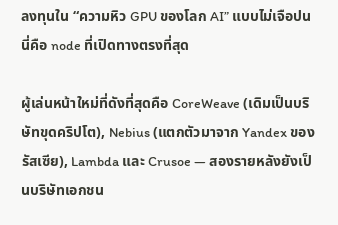ลงทุนใน “ความหิว GPU ของโลก AI” แบบไม่เจือปน นี่คือ node ที่เปิดทางตรงที่สุด

ผู้เล่นหน้าใหม่ที่ดังที่สุดคือ CoreWeave (เดิมเป็นบริษัทขุดคริปโต), Nebius (แตกตัวมาจาก Yandex ของรัสเซีย), Lambda และ Crusoe — สองรายหลังยังเป็นบริษัทเอกชน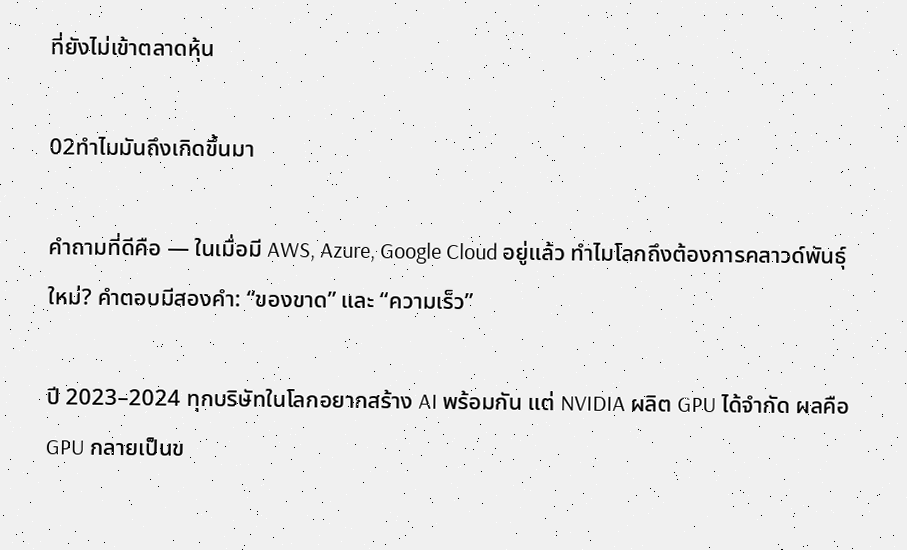ที่ยังไม่เข้าตลาดหุ้น

02ทำไมมันถึงเกิดขึ้นมา

คำถามที่ดีคือ — ในเมื่อมี AWS, Azure, Google Cloud อยู่แล้ว ทำไมโลกถึงต้องการคลาวด์พันธุ์ใหม่? คำตอบมีสองคำ: “ของขาด” และ “ความเร็ว”

ปี 2023–2024 ทุกบริษัทในโลกอยากสร้าง AI พร้อมกัน แต่ NVIDIA ผลิต GPU ได้จำกัด ผลคือ GPU กลายเป็นข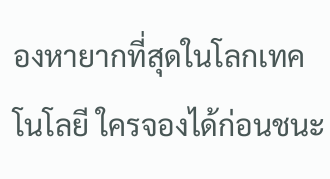องหายากที่สุดในโลกเทคโนโลยี ใครจองได้ก่อนชนะ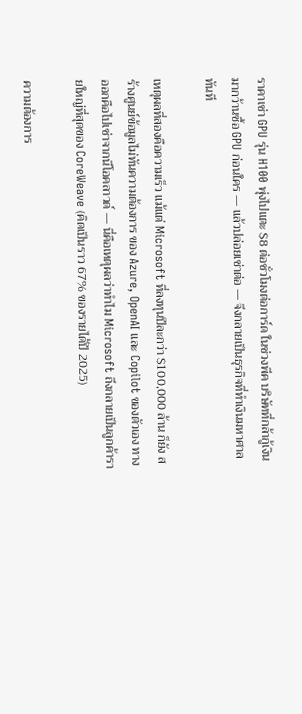ราคาเช่า GPU รุ่น H100 พุ่งไปแตะ $8 ต่อชั่วโมงต่อการ์ด ในช่วงพีค บริษัทที่กล้ากู้เงินมากว้านซื้อ GPU ก่อนใคร — แล้วปล่อยเช่าต่อ — จึงกลายเป็นธุรกิจที่ทำเงินมหาศาลทันที

เหตุผลที่สองคือความเร็ว แม้แต่ Microsoft ที่ลงทุนปีละกว่า $100,000 ล้าน ก็ยัง สร้างศูนย์ข้อมูลไม่ทันความต้องการ ของ Azure, OpenAI และ Copilot ของตัวเอง ทางออกคือไปเช่าจากนีโอคลาวด์ — นี่คือเหตุผลว่าทำไม Microsoft ถึงกลายเป็นลูกค้ารายใหญ่ที่สุดของ CoreWeave (คิดเป็นราว 67% ของรายได้ปี 2025)

ความต้องการ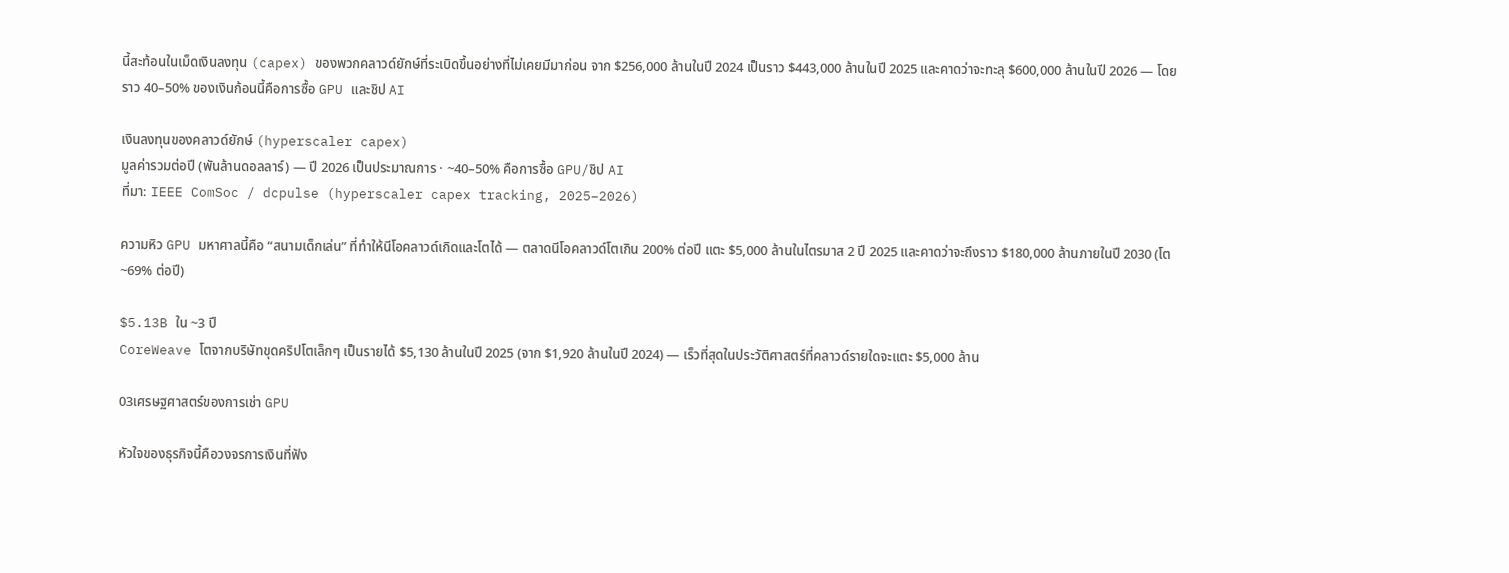นี้สะท้อนในเม็ดเงินลงทุน (capex) ของพวกคลาวด์ยักษ์ที่ระเบิดขึ้นอย่างที่ไม่เคยมีมาก่อน จาก $256,000 ล้านในปี 2024 เป็นราว $443,000 ล้านในปี 2025 และคาดว่าจะทะลุ $600,000 ล้านในปี 2026 — โดยราว 40–50% ของเงินก้อนนี้คือการซื้อ GPU และชิป AI

เงินลงทุนของคลาวด์ยักษ์ (hyperscaler capex)
มูลค่ารวมต่อปี (พันล้านดอลลาร์) — ปี 2026 เป็นประมาณการ · ~40–50% คือการซื้อ GPU/ชิป AI
ที่มา: IEEE ComSoc / dcpulse (hyperscaler capex tracking, 2025–2026)

ความหิว GPU มหาศาลนี้คือ “สนามเด็กเล่น” ที่ทำให้นีโอคลาวด์เกิดและโตได้ — ตลาดนีโอคลาวด์โตเกิน 200% ต่อปี แตะ $5,000 ล้านในไตรมาส 2 ปี 2025 และคาดว่าจะถึงราว $180,000 ล้านภายในปี 2030 (โต ~69% ต่อปี)

$5.13B ใน ~3 ปี
CoreWeave โตจากบริษัทขุดคริปโตเล็กๆ เป็นรายได้ $5,130 ล้านในปี 2025 (จาก $1,920 ล้านในปี 2024) — เร็วที่สุดในประวัติศาสตร์ที่คลาวด์รายใดจะแตะ $5,000 ล้าน

03เศรษฐศาสตร์ของการเช่า GPU

หัวใจของธุรกิจนี้คือวงจรการเงินที่ฟัง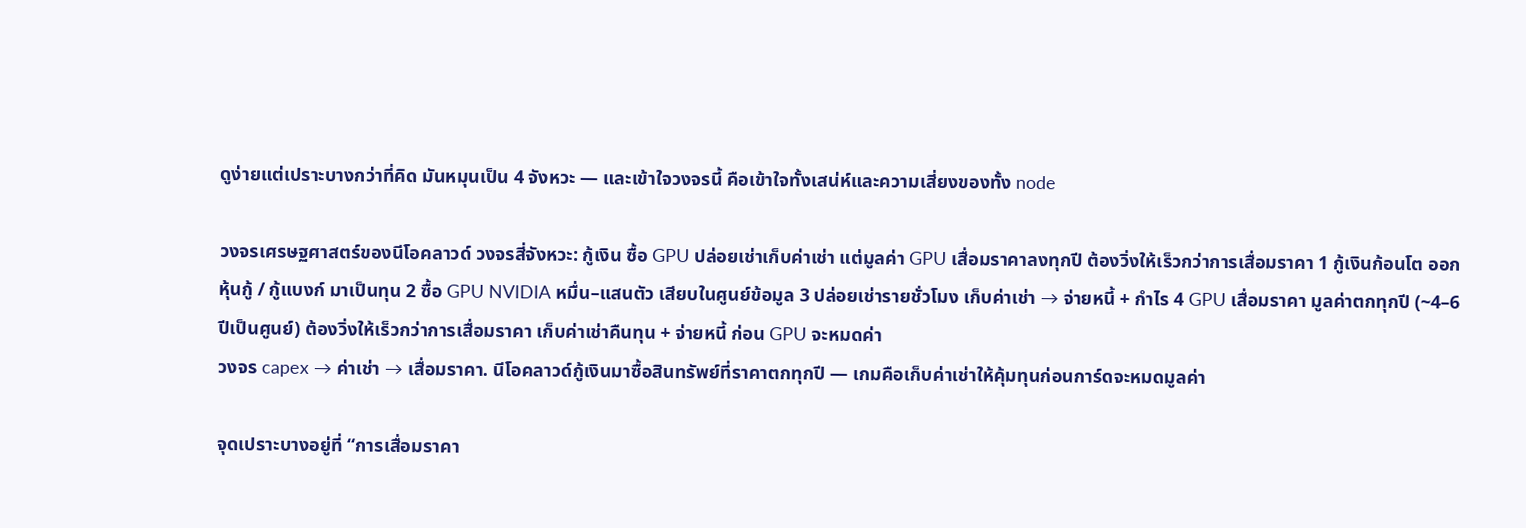ดูง่ายแต่เปราะบางกว่าที่คิด มันหมุนเป็น 4 จังหวะ — และเข้าใจวงจรนี้ คือเข้าใจทั้งเสน่ห์และความเสี่ยงของทั้ง node

วงจรเศรษฐศาสตร์ของนีโอคลาวด์ วงจรสี่จังหวะ: กู้เงิน ซื้อ GPU ปล่อยเช่าเก็บค่าเช่า แต่มูลค่า GPU เสื่อมราคาลงทุกปี ต้องวิ่งให้เร็วกว่าการเสื่อมราคา 1 กู้เงินก้อนโต ออกหุ้นกู้ / กู้แบงก์ มาเป็นทุน 2 ซื้อ GPU NVIDIA หมื่น–แสนตัว เสียบในศูนย์ข้อมูล 3 ปล่อยเช่ารายชั่วโมง เก็บค่าเช่า → จ่ายหนี้ + กำไร 4 GPU เสื่อมราคา มูลค่าตกทุกปี (~4–6 ปีเป็นศูนย์) ต้องวิ่งให้เร็วกว่าการเสื่อมราคา เก็บค่าเช่าคืนทุน + จ่ายหนี้ ก่อน GPU จะหมดค่า
วงจร capex → ค่าเช่า → เสื่อมราคา. นีโอคลาวด์กู้เงินมาซื้อสินทรัพย์ที่ราคาตกทุกปี — เกมคือเก็บค่าเช่าให้คุ้มทุนก่อนการ์ดจะหมดมูลค่า

จุดเปราะบางอยู่ที่ “การเสื่อมราคา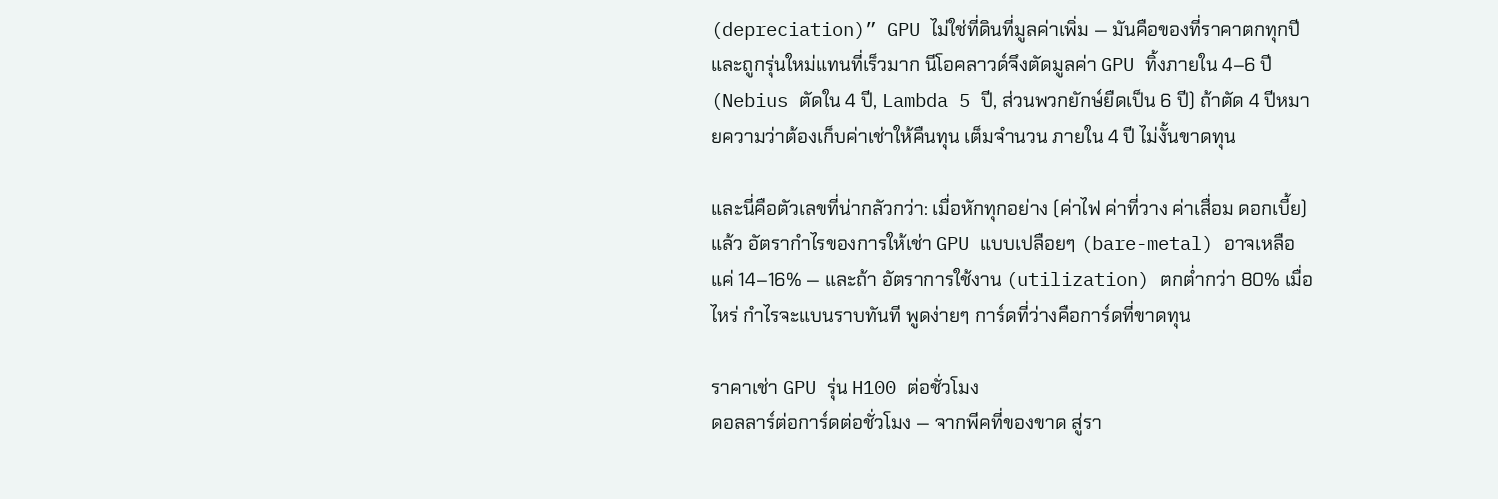(depreciation)” GPU ไม่ใช่ที่ดินที่มูลค่าเพิ่ม — มันคือของที่ราคาตกทุกปีและถูกรุ่นใหม่แทนที่เร็วมาก นีโอคลาวด์จึงตัดมูลค่า GPU ทิ้งภายใน 4–6 ปี (Nebius ตัดใน 4 ปี, Lambda 5 ปี, ส่วนพวกยักษ์ยืดเป็น 6 ปี) ถ้าตัด 4 ปีหมายความว่าต้องเก็บค่าเช่าให้คืนทุน เต็มจำนวน ภายใน 4 ปี ไม่งั้นขาดทุน

และนี่คือตัวเลขที่น่ากลัวกว่า: เมื่อหักทุกอย่าง (ค่าไฟ ค่าที่วาง ค่าเสื่อม ดอกเบี้ย) แล้ว อัตรากำไรของการให้เช่า GPU แบบเปลือยๆ (bare-metal) อาจเหลือแค่ 14–16% — และถ้า อัตราการใช้งาน (utilization) ตกต่ำกว่า 80% เมื่อไหร่ กำไรจะแบนราบทันที พูดง่ายๆ การ์ดที่ว่างคือการ์ดที่ขาดทุน

ราคาเช่า GPU รุ่น H100 ต่อชั่วโมง
ดอลลาร์ต่อการ์ดต่อชั่วโมง — จากพีคที่ของขาด สู่รา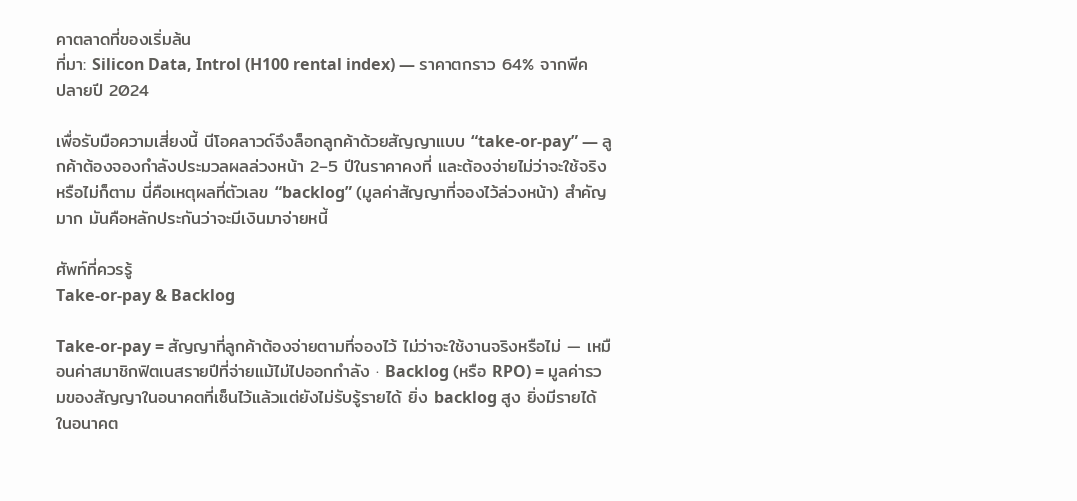คาตลาดที่ของเริ่มล้น
ที่มา: Silicon Data, Introl (H100 rental index) — ราคาตกราว 64% จากพีค ปลายปี 2024

เพื่อรับมือความเสี่ยงนี้ นีโอคลาวด์จึงล็อกลูกค้าด้วยสัญญาแบบ “take-or-pay” — ลูกค้าต้องจองกำลังประมวลผลล่วงหน้า 2–5 ปีในราคาคงที่ และต้องจ่ายไม่ว่าจะใช้จริงหรือไม่ก็ตาม นี่คือเหตุผลที่ตัวเลข “backlog” (มูลค่าสัญญาที่จองไว้ล่วงหน้า) สำคัญมาก มันคือหลักประกันว่าจะมีเงินมาจ่ายหนี้

ศัพท์ที่ควรรู้
Take-or-pay & Backlog

Take-or-pay = สัญญาที่ลูกค้าต้องจ่ายตามที่จองไว้ ไม่ว่าจะใช้งานจริงหรือไม่ — เหมือนค่าสมาชิกฟิตเนสรายปีที่จ่ายแม้ไม่ไปออกกำลัง · Backlog (หรือ RPO) = มูลค่ารวมของสัญญาในอนาคตที่เซ็นไว้แล้วแต่ยังไม่รับรู้รายได้ ยิ่ง backlog สูง ยิ่งมีรายได้ในอนาคต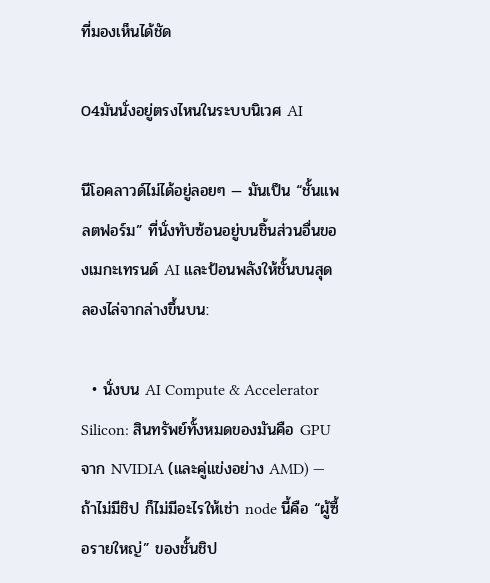ที่มองเห็นได้ชัด

04มันนั่งอยู่ตรงไหนในระบบนิเวศ AI

นีโอคลาวด์ไม่ได้อยู่ลอยๆ — มันเป็น “ชั้นแพลตฟอร์ม” ที่นั่งทับซ้อนอยู่บนชิ้นส่วนอื่นของเมกะเทรนด์ AI และป้อนพลังให้ชั้นบนสุด ลองไล่จากล่างขึ้นบน:

  • นั่งบน AI Compute & Accelerator Silicon: สินทรัพย์ทั้งหมดของมันคือ GPU จาก NVIDIA (และคู่แข่งอย่าง AMD) — ถ้าไม่มีชิป ก็ไม่มีอะไรให้เช่า node นี้คือ “ผู้ซื้อรายใหญ่” ของชั้นชิป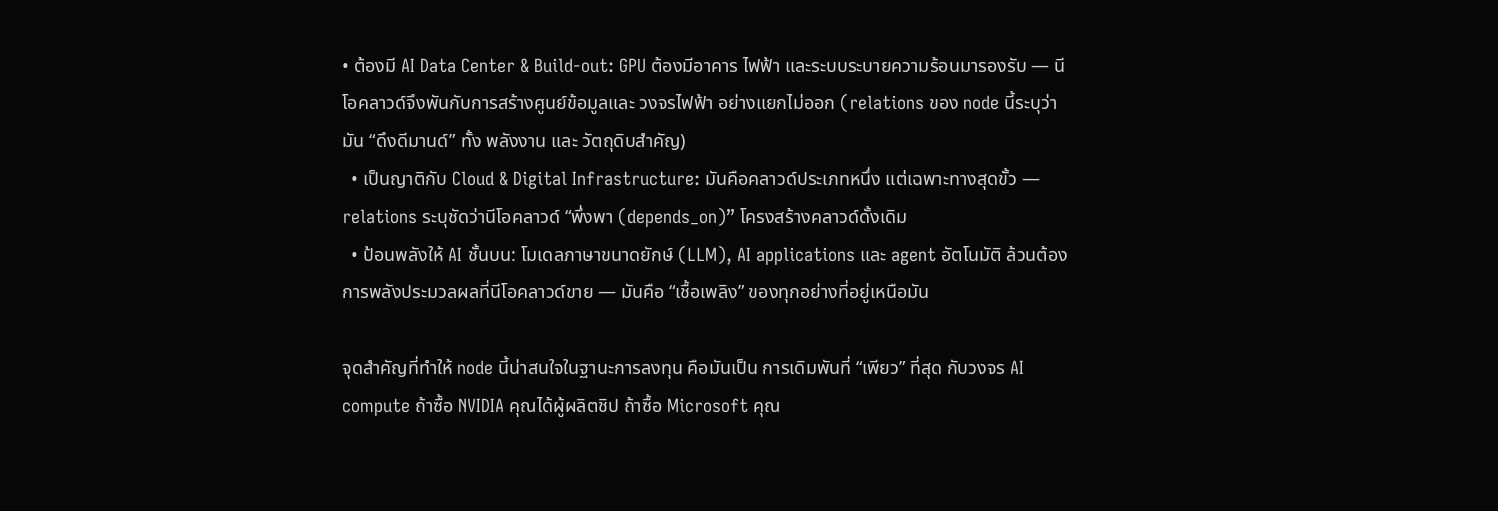• ต้องมี AI Data Center & Build-out: GPU ต้องมีอาคาร ไฟฟ้า และระบบระบายความร้อนมารองรับ — นีโอคลาวด์จึงพันกับการสร้างศูนย์ข้อมูลและ วงจรไฟฟ้า อย่างแยกไม่ออก (relations ของ node นี้ระบุว่ามัน “ดึงดีมานด์” ทั้ง พลังงาน และ วัตถุดิบสำคัญ)
  • เป็นญาติกับ Cloud & Digital Infrastructure: มันคือคลาวด์ประเภทหนึ่ง แต่เฉพาะทางสุดขั้ว — relations ระบุชัดว่านีโอคลาวด์ “พึ่งพา (depends_on)” โครงสร้างคลาวด์ดั้งเดิม
  • ป้อนพลังให้ AI ชั้นบน: โมเดลภาษาขนาดยักษ์ (LLM), AI applications และ agent อัตโนมัติ ล้วนต้องการพลังประมวลผลที่นีโอคลาวด์ขาย — มันคือ “เชื้อเพลิง” ของทุกอย่างที่อยู่เหนือมัน

จุดสำคัญที่ทำให้ node นี้น่าสนใจในฐานะการลงทุน คือมันเป็น การเดิมพันที่ “เพียว” ที่สุด กับวงจร AI compute ถ้าซื้อ NVIDIA คุณได้ผู้ผลิตชิป ถ้าซื้อ Microsoft คุณ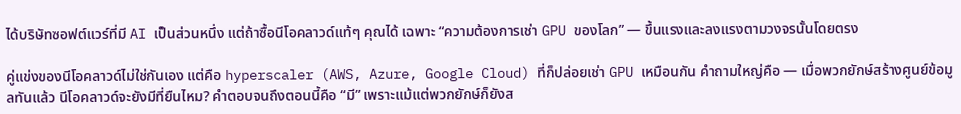ได้บริษัทซอฟต์แวร์ที่มี AI เป็นส่วนหนึ่ง แต่ถ้าซื้อนีโอคลาวด์แท้ๆ คุณได้ เฉพาะ “ความต้องการเช่า GPU ของโลก” — ขึ้นแรงและลงแรงตามวงจรนั้นโดยตรง

คู่แข่งของนีโอคลาวด์ไม่ใช่กันเอง แต่คือ hyperscaler (AWS, Azure, Google Cloud) ที่ก็ปล่อยเช่า GPU เหมือนกัน คำถามใหญ่คือ — เมื่อพวกยักษ์สร้างศูนย์ข้อมูลทันแล้ว นีโอคลาวด์จะยังมีที่ยืนไหม? คำตอบจนถึงตอนนี้คือ “มี” เพราะแม้แต่พวกยักษ์ก็ยังส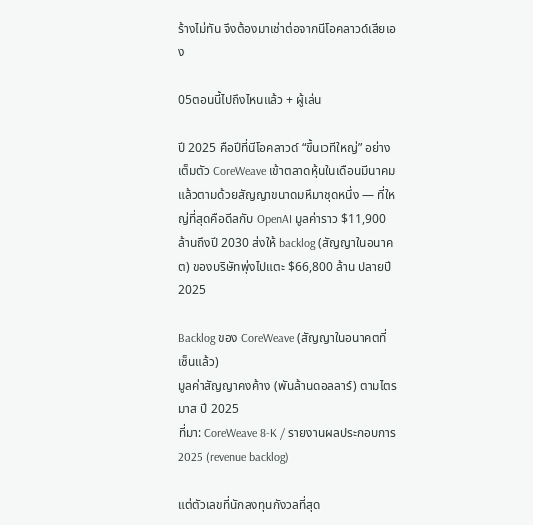ร้างไม่ทัน จึงต้องมาเช่าต่อจากนีโอคลาวด์เสียเอง

05ตอนนี้ไปถึงไหนแล้ว + ผู้เล่น

ปี 2025 คือปีที่นีโอคลาวด์ “ขึ้นเวทีใหญ่” อย่างเต็มตัว CoreWeave เข้าตลาดหุ้นในเดือนมีนาคม แล้วตามด้วยสัญญาขนาดมหึมาชุดหนึ่ง — ที่ใหญ่ที่สุดคือดีลกับ OpenAI มูลค่าราว $11,900 ล้านถึงปี 2030 ส่งให้ backlog (สัญญาในอนาคต) ของบริษัทพุ่งไปแตะ $66,800 ล้าน ปลายปี 2025

Backlog ของ CoreWeave (สัญญาในอนาคตที่เซ็นแล้ว)
มูลค่าสัญญาคงค้าง (พันล้านดอลลาร์) ตามไตรมาส ปี 2025
ที่มา: CoreWeave 8-K / รายงานผลประกอบการ 2025 (revenue backlog)

แต่ตัวเลขที่นักลงทุนกังวลที่สุด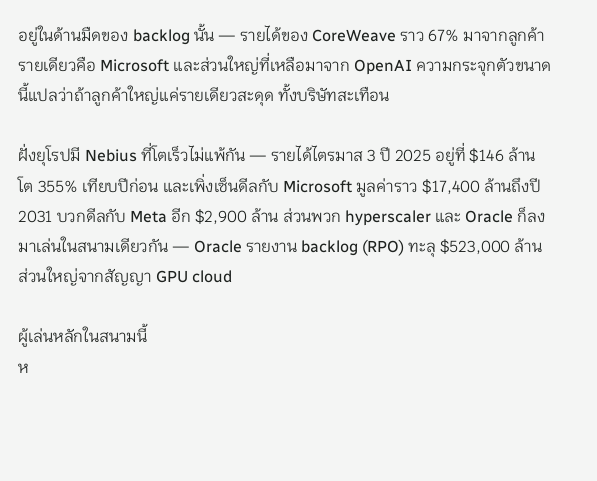อยู่ในด้านมืดของ backlog นั้น — รายได้ของ CoreWeave ราว 67% มาจากลูกค้ารายเดียวคือ Microsoft และส่วนใหญ่ที่เหลือมาจาก OpenAI ความกระจุกตัวขนาดนี้แปลว่าถ้าลูกค้าใหญ่แค่รายเดียวสะดุด ทั้งบริษัทสะเทือน

ฝั่งยุโรปมี Nebius ที่โตเร็วไม่แพ้กัน — รายได้ไตรมาส 3 ปี 2025 อยู่ที่ $146 ล้าน โต 355% เทียบปีก่อน และเพิ่งเซ็นดีลกับ Microsoft มูลค่าราว $17,400 ล้านถึงปี 2031 บวกดีลกับ Meta อีก $2,900 ล้าน ส่วนพวก hyperscaler และ Oracle ก็ลงมาเล่นในสนามเดียวกัน — Oracle รายงาน backlog (RPO) ทะลุ $523,000 ล้าน ส่วนใหญ่จากสัญญา GPU cloud

ผู้เล่นหลักในสนามนี้
ห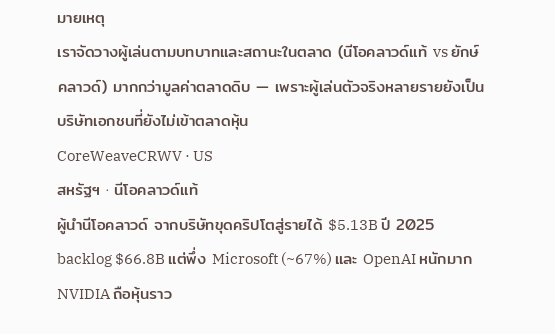มายเหตุ
เราจัดวางผู้เล่นตามบทบาทและสถานะในตลาด (นีโอคลาวด์แท้ vs ยักษ์คลาวด์) มากกว่ามูลค่าตลาดดิบ — เพราะผู้เล่นตัวจริงหลายรายยังเป็นบริษัทเอกชนที่ยังไม่เข้าตลาดหุ้น
CoreWeaveCRWV · US
สหรัฐฯ · นีโอคลาวด์แท้
ผู้นำนีโอคลาวด์ จากบริษัทขุดคริปโตสู่รายได้ $5.13B ปี 2025 backlog $66.8B แต่พึ่ง Microsoft (~67%) และ OpenAI หนักมาก NVIDIA ถือหุ้นราว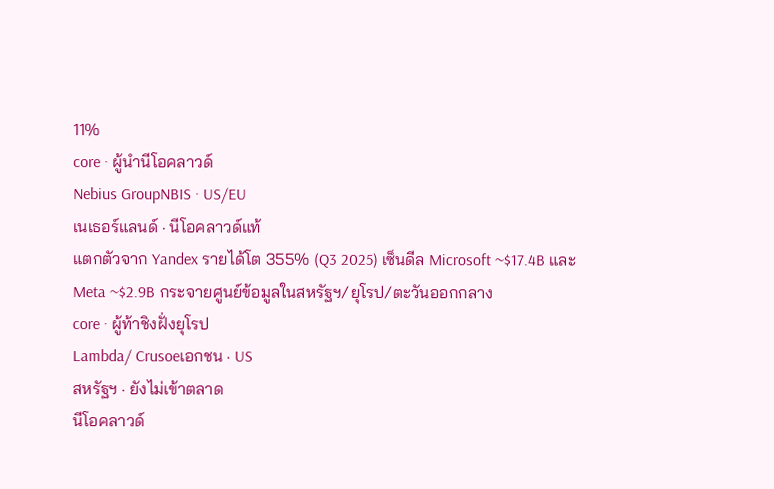11%
core · ผู้นำนีโอคลาวด์
Nebius GroupNBIS · US/EU
เนเธอร์แลนด์ · นีโอคลาวด์แท้
แตกตัวจาก Yandex รายได้โต 355% (Q3 2025) เซ็นดีล Microsoft ~$17.4B และ Meta ~$2.9B กระจายศูนย์ข้อมูลในสหรัฐฯ/ยุโรป/ตะวันออกกลาง
core · ผู้ท้าชิงฝั่งยุโรป
Lambda/ Crusoeเอกชน · US
สหรัฐฯ · ยังไม่เข้าตลาด
นีโอคลาวด์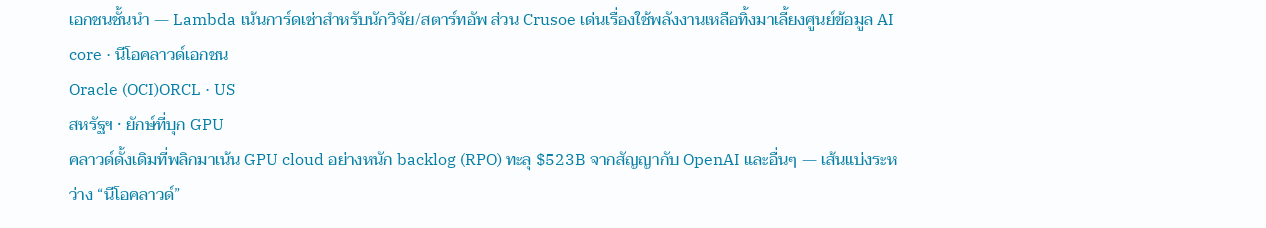เอกชนชั้นนำ — Lambda เน้นการ์ดเช่าสำหรับนักวิจัย/สตาร์ทอัพ ส่วน Crusoe เด่นเรื่องใช้พลังงานเหลือทิ้งมาเลี้ยงศูนย์ข้อมูล AI
core · นีโอคลาวด์เอกชน
Oracle (OCI)ORCL · US
สหรัฐฯ · ยักษ์ที่บุก GPU
คลาวด์ดั้งเดิมที่พลิกมาเน้น GPU cloud อย่างหนัก backlog (RPO) ทะลุ $523B จากสัญญากับ OpenAI และอื่นๆ — เส้นแบ่งระหว่าง “นีโอคลาวด์”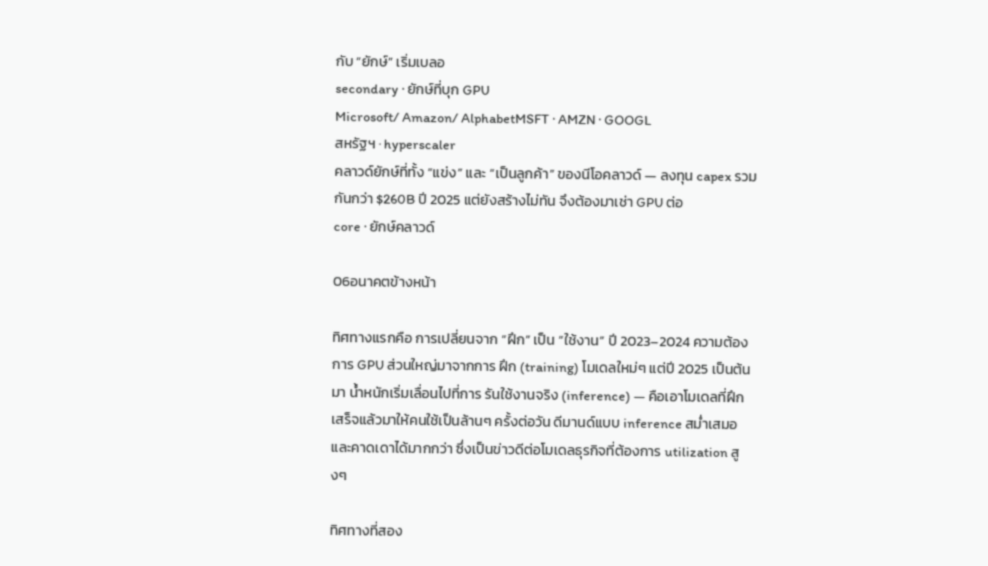กับ “ยักษ์” เริ่มเบลอ
secondary · ยักษ์ที่บุก GPU
Microsoft/ Amazon/ AlphabetMSFT · AMZN · GOOGL
สหรัฐฯ · hyperscaler
คลาวด์ยักษ์ที่ทั้ง “แข่ง” และ “เป็นลูกค้า” ของนีโอคลาวด์ — ลงทุน capex รวมกันกว่า $260B ปี 2025 แต่ยังสร้างไม่ทัน จึงต้องมาเช่า GPU ต่อ
core · ยักษ์คลาวด์

06อนาคตข้างหน้า

ทิศทางแรกคือ การเปลี่ยนจาก “ฝึก” เป็น “ใช้งาน” ปี 2023–2024 ความต้องการ GPU ส่วนใหญ่มาจากการ ฝึก (training) โมเดลใหม่ๆ แต่ปี 2025 เป็นต้นมา น้ำหนักเริ่มเลื่อนไปที่การ รันใช้งานจริง (inference) — คือเอาโมเดลที่ฝึกเสร็จแล้วมาให้คนใช้เป็นล้านๆ ครั้งต่อวัน ดีมานด์แบบ inference สม่ำเสมอและคาดเดาได้มากกว่า ซึ่งเป็นข่าวดีต่อโมเดลธุรกิจที่ต้องการ utilization สูงๆ

ทิศทางที่สอง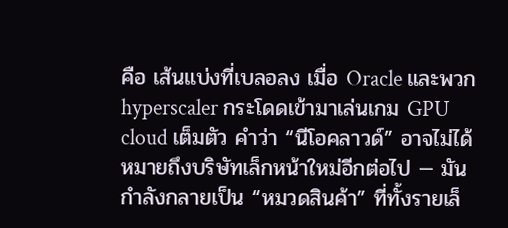คือ เส้นแบ่งที่เบลอลง เมื่อ Oracle และพวก hyperscaler กระโดดเข้ามาเล่นเกม GPU cloud เต็มตัว คำว่า “นีโอคลาวด์” อาจไม่ได้หมายถึงบริษัทเล็กหน้าใหม่อีกต่อไป — มันกำลังกลายเป็น “หมวดสินค้า” ที่ทั้งรายเล็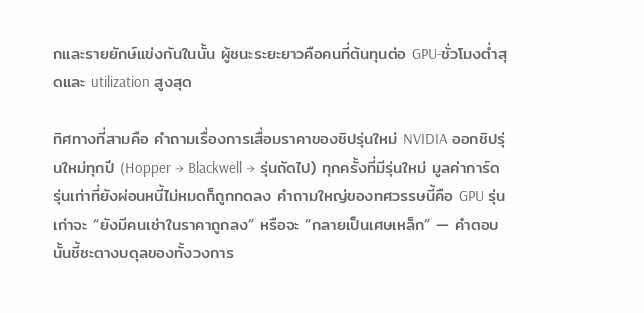กและรายยักษ์แข่งกันในนั้น ผู้ชนะระยะยาวคือคนที่ต้นทุนต่อ GPU-ชั่วโมงต่ำสุดและ utilization สูงสุด

ทิศทางที่สามคือ คำถามเรื่องการเสื่อมราคาของชิปรุ่นใหม่ NVIDIA ออกชิปรุ่นใหม่ทุกปี (Hopper → Blackwell → รุ่นถัดไป) ทุกครั้งที่มีรุ่นใหม่ มูลค่าการ์ดรุ่นเก่าที่ยังผ่อนหนี้ไม่หมดก็ถูกกดลง คำถามใหญ่ของทศวรรษนี้คือ GPU รุ่นเก่าจะ “ยังมีคนเช่าในราคาถูกลง” หรือจะ “กลายเป็นเศษเหล็ก” — คำตอบนั้นชี้ชะตางบดุลของทั้งวงการ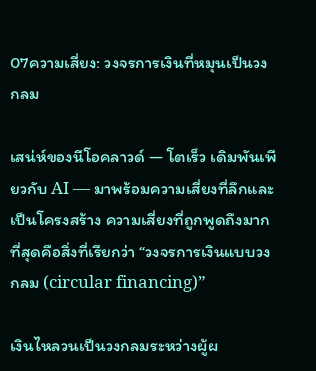07ความเสี่ยง: วงจรการเงินที่หมุนเป็นวงกลม

เสน่ห์ของนีโอคลาวด์ — โตเร็ว เดิมพันเพียวกับ AI — มาพร้อมความเสี่ยงที่ลึกและเป็นโครงสร้าง ความเสี่ยงที่ถูกพูดถึงมากที่สุดคือสิ่งที่เรียกว่า “วงจรการเงินแบบวงกลม (circular financing)”

เงินไหลวนเป็นวงกลมระหว่างผู้ผ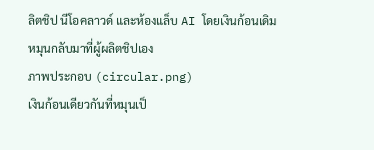ลิตชิป นีโอคลาวด์ และห้องแล็บ AI โดยเงินก้อนเดิมหมุนกลับมาที่ผู้ผลิตชิปเอง
ภาพประกอบ (circular.png)
เงินก้อนเดียวกันที่หมุนเป็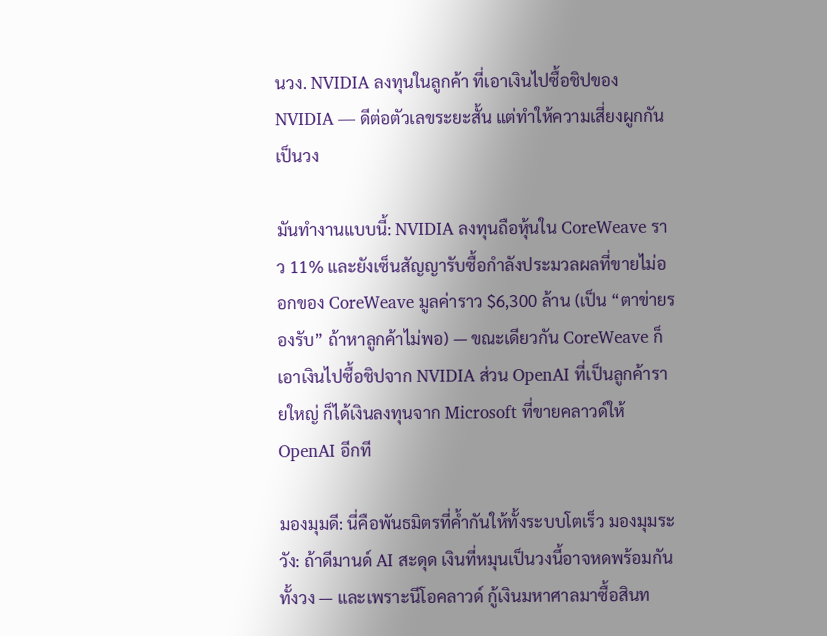นวง. NVIDIA ลงทุนในลูกค้า ที่เอาเงินไปซื้อชิปของ NVIDIA — ดีต่อตัวเลขระยะสั้น แต่ทำให้ความเสี่ยงผูกกันเป็นวง

มันทำงานแบบนี้: NVIDIA ลงทุนถือหุ้นใน CoreWeave ราว 11% และยังเซ็นสัญญารับซื้อกำลังประมวลผลที่ขายไม่ออกของ CoreWeave มูลค่าราว $6,300 ล้าน (เป็น “ตาข่ายรองรับ” ถ้าหาลูกค้าไม่พอ) — ขณะเดียวกัน CoreWeave ก็เอาเงินไปซื้อชิปจาก NVIDIA ส่วน OpenAI ที่เป็นลูกค้ารายใหญ่ ก็ได้เงินลงทุนจาก Microsoft ที่ขายคลาวด์ให้ OpenAI อีกที

มองมุมดี: นี่คือพันธมิตรที่ค้ำกันให้ทั้งระบบโตเร็ว มองมุมระวัง: ถ้าดีมานด์ AI สะดุด เงินที่หมุนเป็นวงนี้อาจหดพร้อมกันทั้งวง — และเพราะนีโอคลาวด์ กู้เงินมหาศาลมาซื้อสินท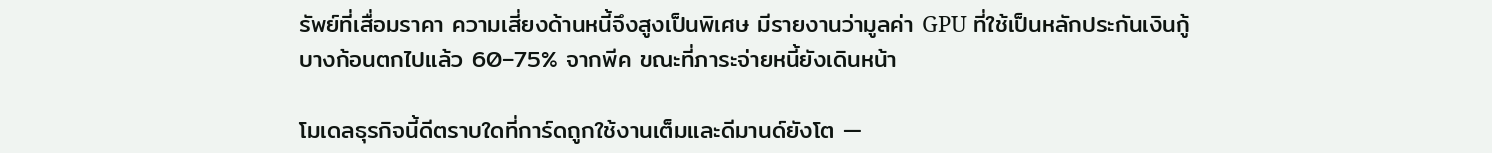รัพย์ที่เสื่อมราคา ความเสี่ยงด้านหนี้จึงสูงเป็นพิเศษ มีรายงานว่ามูลค่า GPU ที่ใช้เป็นหลักประกันเงินกู้บางก้อนตกไปแล้ว 60–75% จากพีค ขณะที่ภาระจ่ายหนี้ยังเดินหน้า

โมเดลธุรกิจนี้ดีตราบใดที่การ์ดถูกใช้งานเต็มและดีมานด์ยังโต —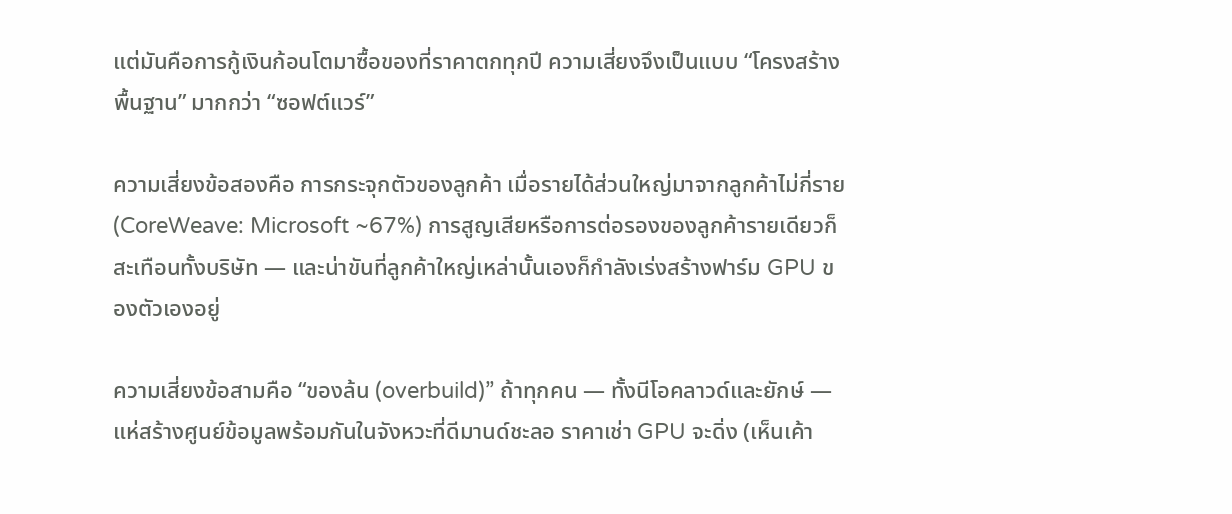แต่มันคือการกู้เงินก้อนโตมาซื้อของที่ราคาตกทุกปี ความเสี่ยงจึงเป็นแบบ “โครงสร้างพื้นฐาน” มากกว่า “ซอฟต์แวร์”

ความเสี่ยงข้อสองคือ การกระจุกตัวของลูกค้า เมื่อรายได้ส่วนใหญ่มาจากลูกค้าไม่กี่ราย (CoreWeave: Microsoft ~67%) การสูญเสียหรือการต่อรองของลูกค้ารายเดียวก็สะเทือนทั้งบริษัท — และน่าขันที่ลูกค้าใหญ่เหล่านั้นเองก็กำลังเร่งสร้างฟาร์ม GPU ของตัวเองอยู่

ความเสี่ยงข้อสามคือ “ของล้น (overbuild)” ถ้าทุกคน — ทั้งนีโอคลาวด์และยักษ์ — แห่สร้างศูนย์ข้อมูลพร้อมกันในจังหวะที่ดีมานด์ชะลอ ราคาเช่า GPU จะดิ่ง (เห็นเค้า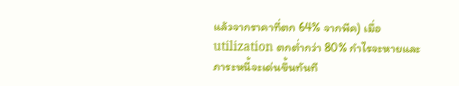แล้วจากราคาที่ตก 64% จากพีค) เมื่อ utilization ตกต่ำกว่า 80% กำไรจะหายและภาระหนี้จะเด่นขึ้นทันที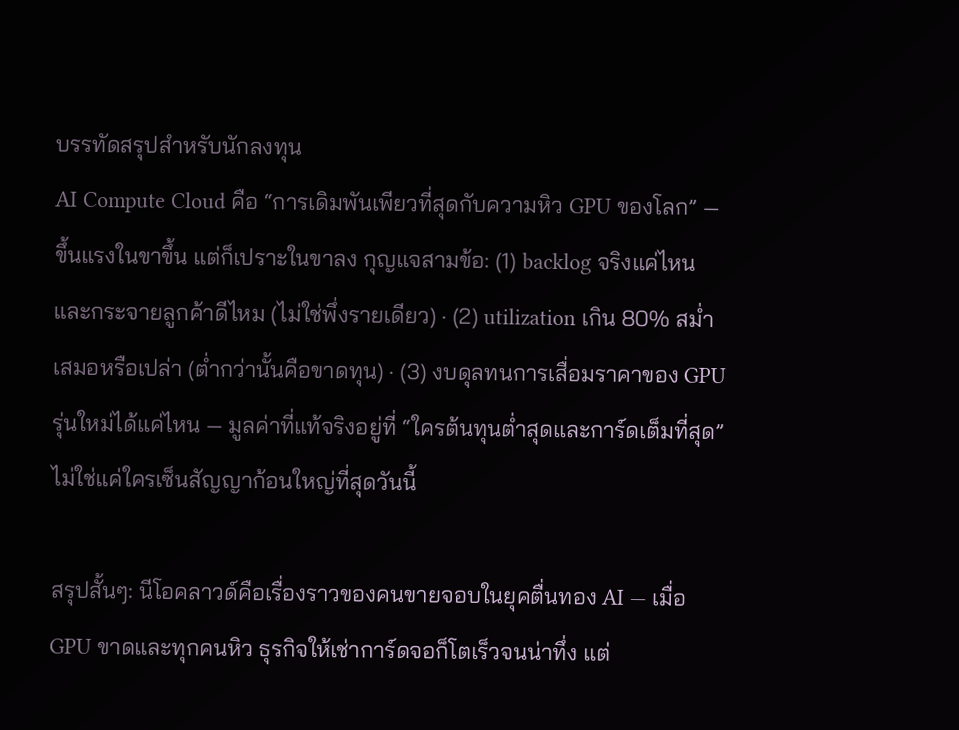บรรทัดสรุปสำหรับนักลงทุน
AI Compute Cloud คือ “การเดิมพันเพียวที่สุดกับความหิว GPU ของโลก” — ขึ้นแรงในขาขึ้น แต่ก็เปราะในขาลง กุญแจสามข้อ: (1) backlog จริงแค่ไหนและกระจายลูกค้าดีไหม (ไม่ใช่พึ่งรายเดียว) · (2) utilization เกิน 80% สม่ำเสมอหรือเปล่า (ต่ำกว่านั้นคือขาดทุน) · (3) งบดุลทนการเสื่อมราคาของ GPU รุ่นใหม่ได้แค่ไหน — มูลค่าที่แท้จริงอยู่ที่ “ใครต้นทุนต่ำสุดและการ์ดเต็มที่สุด” ไม่ใช่แค่ใครเซ็นสัญญาก้อนใหญ่ที่สุดวันนี้

สรุปสั้นๆ: นีโอคลาวด์คือเรื่องราวของคนขายจอบในยุคตื่นทอง AI — เมื่อ GPU ขาดและทุกคนหิว ธุรกิจให้เช่าการ์ดจอก็โตเร็วจนน่าทึ่ง แต่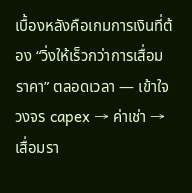เบื้องหลังคือเกมการเงินที่ต้อง “วิ่งให้เร็วกว่าการเสื่อมราคา” ตลอดเวลา — เข้าใจวงจร capex → ค่าเช่า → เสื่อมรา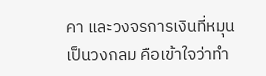คา และวงจรการเงินที่หมุนเป็นวงกลม คือเข้าใจว่าทำ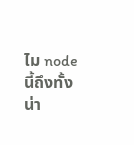ไม node นี้ถึงทั้งน่า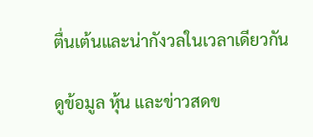ตื่นเต้นและน่ากังวลในเวลาเดียวกัน

ดูข้อมูล หุ้น และข่าวสดข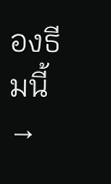องธีมนี้ →